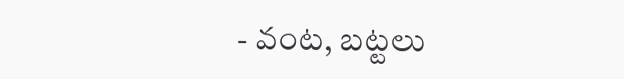- వంట, బట్టలు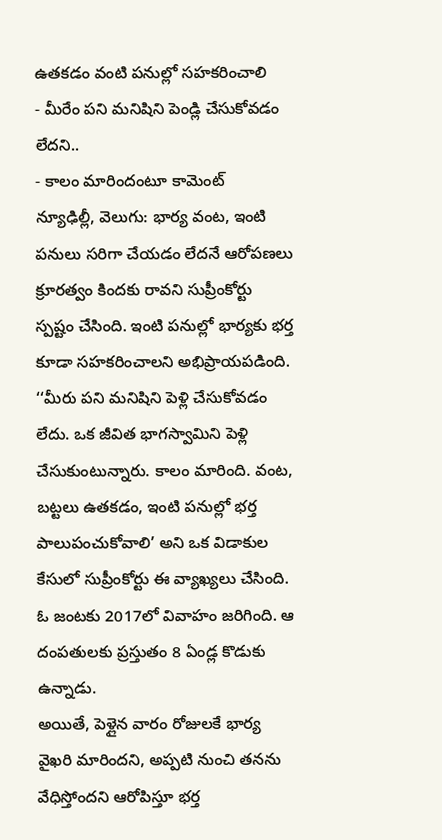ఉతకడం వంటి పనుల్లో సహకరించాలి
- మీరేం పని మనిషిని పెండ్లి చేసుకోవడం లేదని..
- కాలం మారిందంటూ కామెంట్
న్యూఢిల్లీ, వెలుగు: భార్య వంట, ఇంటి పనులు సరిగా చేయడం లేదనే ఆరోపణలు క్రూరత్వం కిందకు రావని సుప్రీంకోర్టు స్పష్టం చేసింది. ఇంటి పనుల్లో భార్యకు భర్త కూడా సహకరించాలని అభిప్రాయపడింది. ‘‘మీరు పని మనిషిని పెళ్లి చేసుకోవడం లేదు. ఒక జీవిత భాగస్వామిని పెళ్లి చేసుకుంటున్నారు. కాలం మారింది. వంట, బట్టలు ఉతకడం, ఇంటి పనుల్లో భర్త పాలుపంచుకోవాలి’ అని ఒక విడాకుల కేసులో సుప్రీంకోర్టు ఈ వ్యాఖ్యలు చేసింది. ఓ జంటకు 2017లో వివాహం జరిగింది. ఆ దంపతులకు ప్రస్తుతం 8 ఏండ్ల కొడుకు ఉన్నాడు.
అయితే, పెళ్లైన వారం రోజులకే భార్య వైఖరి మారిందని, అప్పటి నుంచి తనను వేధిస్తోందని ఆరోపిస్తూ భర్త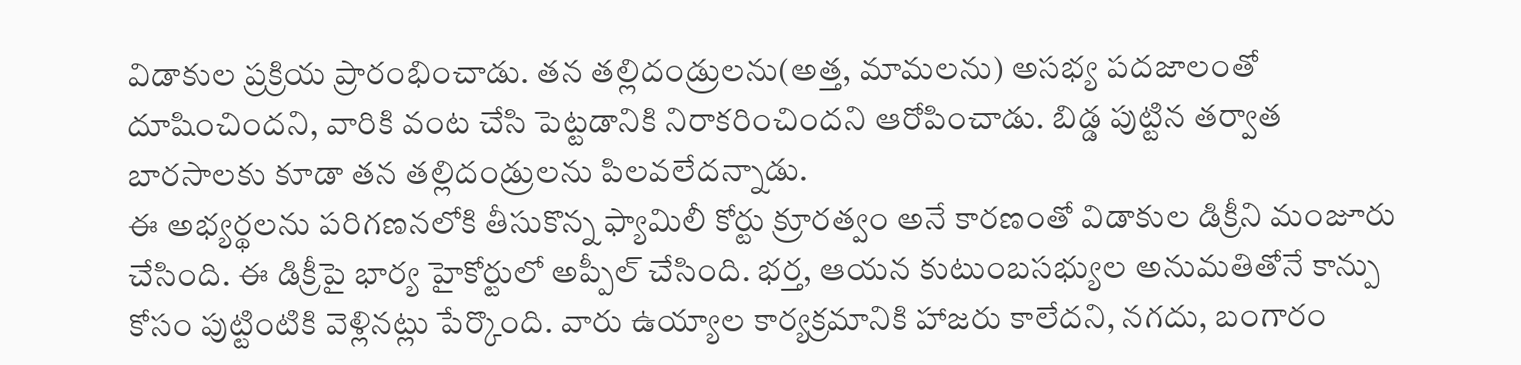విడాకుల ప్రక్రియ ప్రారంభించాడు. తన తల్లిదండ్రులను(అత్త, మామలను) అసభ్య పదజాలంతో దూషించిందని, వారికి వంట చేసి పెట్టడానికి నిరాకరించిందని ఆరోపించాడు. బిడ్డ పుట్టిన తర్వాత బారసాలకు కూడా తన తల్లిదండ్రులను పిలవలేదన్నాడు.
ఈ అభ్యర్థలను పరిగణనలోకి తీసుకొన్న ఫ్యామిలీ కోర్టు క్రూరత్వం అనే కారణంతో విడాకుల డిక్రీని మంజూరు చేసింది. ఈ డిక్రీపై భార్య హైకోర్టులో అప్పీల్ చేసింది. భర్త, ఆయన కుటుంబసభ్యుల అనుమతితోనే కాన్పు కోసం పుట్టింటికి వెళ్లినట్లు పేర్కొంది. వారు ఉయ్యాల కార్యక్రమానికి హాజరు కాలేదని, నగదు, బంగారం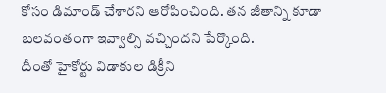కోసం డిమాండ్ చేశారని ఆరోపించింది. తన జీతాన్ని కూడా బలవంతంగా ఇవ్వాల్సి వచ్చిందని పేర్కొంది.
దీంతో హైకోర్టు విడాకుల డిక్రీని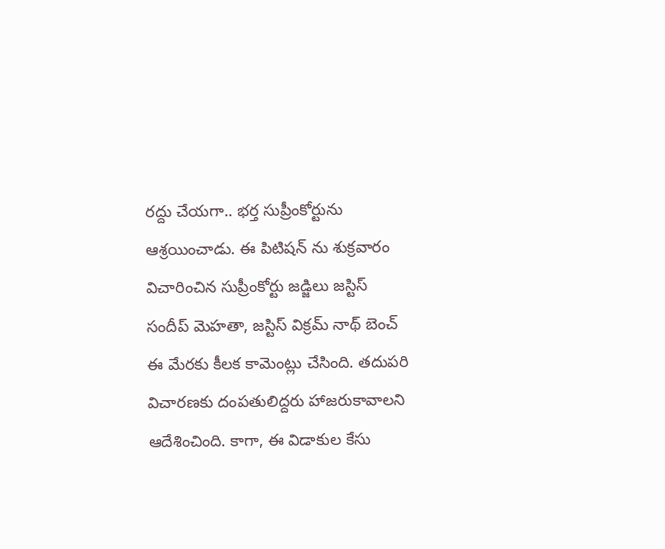రద్దు చేయగా.. భర్త సుప్రీంకోర్టును ఆశ్రయించాడు. ఈ పిటిషన్ ను శుక్రవారం విచారించిన సుప్రీంకోర్టు జడ్జిలు జస్టిస్ సందీప్ మెహతా, జస్టిస్ విక్రమ్ నాథ్ బెంచ్ ఈ మేరకు కీలక కామెంట్లు చేసింది. తదుపరి విచారణకు దంపతులిద్దరు హాజరుకావాలని ఆదేశించింది. కాగా, ఈ విడాకుల కేసు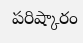పరిష్కారం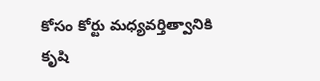కోసం కోర్టు మధ్యవర్తిత్వానికి కృషి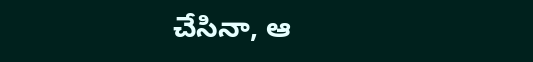చేసినా, ఆ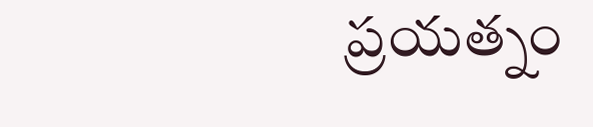ప్రయత్నం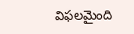విఫలమైంది